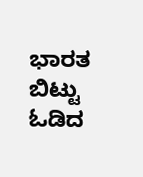ಭಾರತ ಬಿಟ್ಟು ಓಡಿದ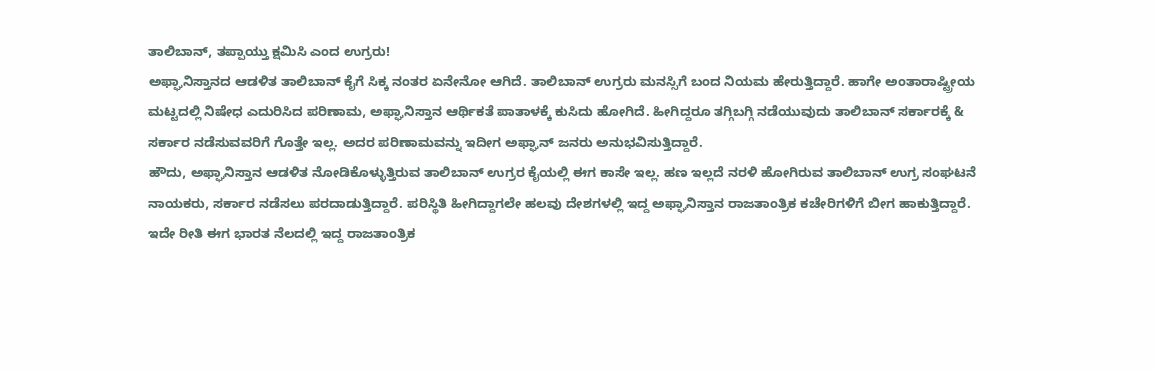ತಾಲಿಬಾನ್, ತಪ್ಪಾಯ್ತು ಕ್ಷಮಿಸಿ ಎಂದ ಉಗ್ರರು!
ಅಫ್ಘಾನಿಸ್ತಾನದ ಆಡಳಿತ ತಾಲಿಬಾನ್ ಕೈಗೆ ಸಿಕ್ಕ ನಂತರ ಏನೇನೋ ಆಗಿದೆ. ತಾಲಿಬಾನ್ ಉಗ್ರರು ಮನಸ್ಸಿಗೆ ಬಂದ ನಿಯಮ ಹೇರುತ್ತಿದ್ದಾರೆ. ಹಾಗೇ ಅಂತಾರಾಷ್ಟ್ರೀಯ ಮಟ್ಟದಲ್ಲಿ ನಿಷೇಧ ಎದುರಿಸಿದ ಪರಿಣಾಮ, ಅಫ್ಘಾನಿಸ್ತಾನ ಆರ್ಥಿಕತೆ ಪಾತಾಳಕ್ಕೆ ಕುಸಿದು ಹೋಗಿದೆ. ಹೀಗಿದ್ದರೂ ತಗ್ಗಿಬಗ್ಗಿ ನಡೆಯುವುದು ತಾಲಿಬಾನ್ ಸರ್ಕಾರಕ್ಕೆ & ಸರ್ಕಾರ ನಡೆಸುವವರಿಗೆ ಗೊತ್ತೇ ಇಲ್ಲ. ಅದರ ಪರಿಣಾಮವನ್ನು ಇದೀಗ ಅಫ್ಘಾನ್ ಜನರು ಅನುಭವಿಸುತ್ತಿದ್ದಾರೆ.
ಹೌದು, ಅಫ್ಘಾನಿಸ್ತಾನ ಆಡಳಿತ ನೋಡಿಕೊಳ್ಳುತ್ತಿರುವ ತಾಲಿಬಾನ್ ಉಗ್ರರ ಕೈಯಲ್ಲಿ ಈಗ ಕಾಸೇ ಇಲ್ಲ. ಹಣ ಇಲ್ಲದೆ ನರಳಿ ಹೋಗಿರುವ ತಾಲಿಬಾನ್ ಉಗ್ರ ಸಂಘಟನೆ ನಾಯಕರು, ಸರ್ಕಾರ ನಡೆಸಲು ಪರದಾಡುತ್ತಿದ್ದಾರೆ. ಪರಿಸ್ಥಿತಿ ಹೀಗಿದ್ದಾಗಲೇ ಹಲವು ದೇಶಗಳಲ್ಲಿ ಇದ್ದ ಅಫ್ಘಾನಿಸ್ತಾನ ರಾಜತಾಂತ್ರಿಕ ಕಚೇರಿಗಳಿಗೆ ಬೀಗ ಹಾಕುತ್ತಿದ್ದಾರೆ. ಇದೇ ರೀತಿ ಈಗ ಭಾರತ ನೆಲದಲ್ಲಿ ಇದ್ದ ರಾಜತಾಂತ್ರಿಕ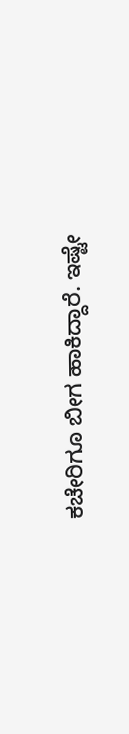ಕಚೇರಿಗೂ ಬೀಗ ಹಾಕಿದ್ದಾರೆ. ಇಷ್ಟೇ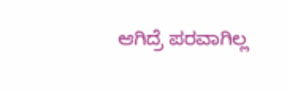ಆಗಿದ್ರೆ ಪರವಾಗಿಲ್ಲ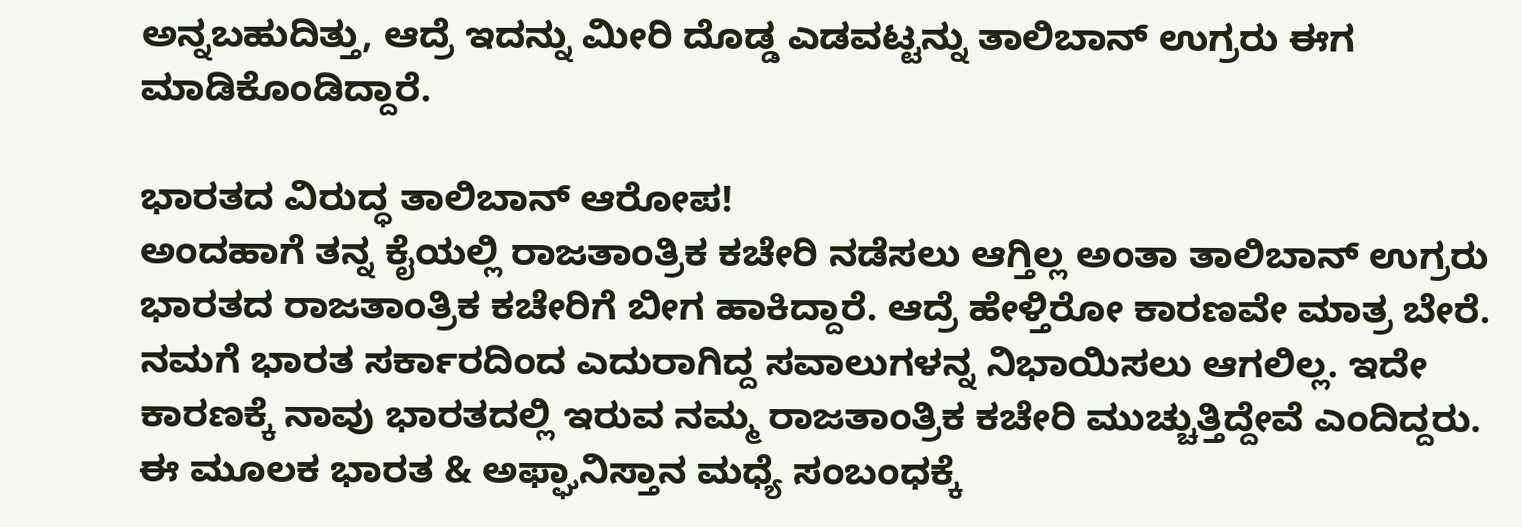ಅನ್ನಬಹುದಿತ್ತು, ಆದ್ರೆ ಇದನ್ನು ಮೀರಿ ದೊಡ್ಡ ಎಡವಟ್ಟನ್ನು ತಾಲಿಬಾನ್ ಉಗ್ರರು ಈಗ ಮಾಡಿಕೊಂಡಿದ್ದಾರೆ.

ಭಾರತದ ವಿರುದ್ಧ ತಾಲಿಬಾನ್ ಆರೋಪ!
ಅಂದಹಾಗೆ ತನ್ನ ಕೈಯಲ್ಲಿ ರಾಜತಾಂತ್ರಿಕ ಕಚೇರಿ ನಡೆಸಲು ಆಗ್ತಿಲ್ಲ ಅಂತಾ ತಾಲಿಬಾನ್ ಉಗ್ರರು ಭಾರತದ ರಾಜತಾಂತ್ರಿಕ ಕಚೇರಿಗೆ ಬೀಗ ಹಾಕಿದ್ದಾರೆ. ಆದ್ರೆ ಹೇಳ್ತಿರೋ ಕಾರಣವೇ ಮಾತ್ರ ಬೇರೆ. ನಮಗೆ ಭಾರತ ಸರ್ಕಾರದಿಂದ ಎದುರಾಗಿದ್ದ ಸವಾಲುಗಳನ್ನ ನಿಭಾಯಿಸಲು ಆಗಲಿಲ್ಲ. ಇದೇ ಕಾರಣಕ್ಕೆ ನಾವು ಭಾರತದಲ್ಲಿ ಇರುವ ನಮ್ಮ ರಾಜತಾಂತ್ರಿಕ ಕಚೇರಿ ಮುಚ್ಚುತ್ತಿದ್ದೇವೆ ಎಂದಿದ್ದರು. ಈ ಮೂಲಕ ಭಾರತ & ಅಫ್ಘಾನಿಸ್ತಾನ ಮಧ್ಯೆ ಸಂಬಂಧಕ್ಕೆ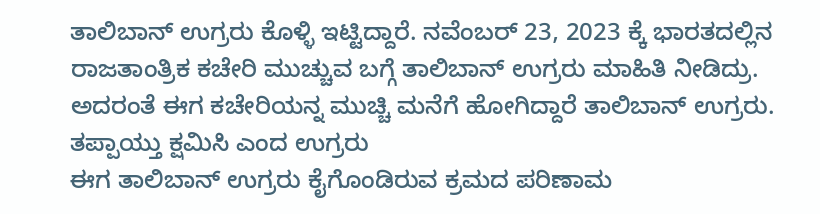ತಾಲಿಬಾನ್ ಉಗ್ರರು ಕೊಳ್ಳಿ ಇಟ್ಟಿದ್ದಾರೆ. ನವೆಂಬರ್ 23, 2023 ಕ್ಕೆ ಭಾರತದಲ್ಲಿನ ರಾಜತಾಂತ್ರಿಕ ಕಚೇರಿ ಮುಚ್ಚುವ ಬಗ್ಗೆ ತಾಲಿಬಾನ್ ಉಗ್ರರು ಮಾಹಿತಿ ನೀಡಿದ್ರು. ಅದರಂತೆ ಈಗ ಕಚೇರಿಯನ್ನ ಮುಚ್ಚಿ ಮನೆಗೆ ಹೋಗಿದ್ದಾರೆ ತಾಲಿಬಾನ್ ಉಗ್ರರು.
ತಪ್ಪಾಯ್ತು ಕ್ಷಮಿಸಿ ಎಂದ ಉಗ್ರರು
ಈಗ ತಾಲಿಬಾನ್ ಉಗ್ರರು ಕೈಗೊಂಡಿರುವ ಕ್ರಮದ ಪರಿಣಾಮ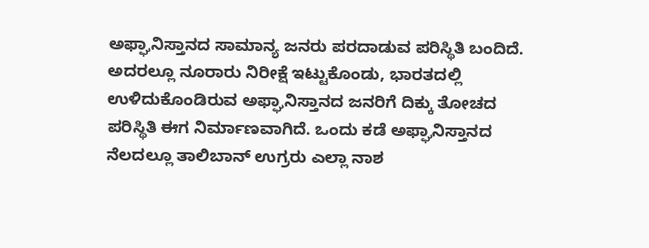ಅಫ್ಘಾನಿಸ್ತಾನದ ಸಾಮಾನ್ಯ ಜನರು ಪರದಾಡುವ ಪರಿಸ್ಥಿತಿ ಬಂದಿದೆ. ಅದರಲ್ಲೂ ನೂರಾರು ನಿರೀಕ್ಷೆ ಇಟ್ಟುಕೊಂಡು, ಭಾರತದಲ್ಲಿ ಉಳಿದುಕೊಂಡಿರುವ ಅಫ್ಘಾನಿಸ್ತಾನದ ಜನರಿಗೆ ದಿಕ್ಕು ತೋಚದ ಪರಿಸ್ಥಿತಿ ಈಗ ನಿರ್ಮಾಣವಾಗಿದೆ. ಒಂದು ಕಡೆ ಅಫ್ಘಾನಿಸ್ತಾನದ ನೆಲದಲ್ಲೂ ತಾಲಿಬಾನ್ ಉಗ್ರರು ಎಲ್ಲಾ ನಾಶ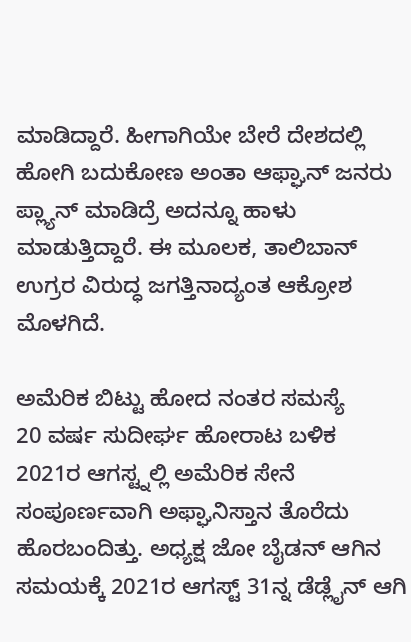ಮಾಡಿದ್ದಾರೆ. ಹೀಗಾಗಿಯೇ ಬೇರೆ ದೇಶದಲ್ಲಿ ಹೋಗಿ ಬದುಕೋಣ ಅಂತಾ ಆಫ್ಘಾನ್ ಜನರು ಪ್ಲ್ಯಾನ್ ಮಾಡಿದ್ರೆ ಅದನ್ನೂ ಹಾಳು ಮಾಡುತ್ತಿದ್ದಾರೆ. ಈ ಮೂಲಕ, ತಾಲಿಬಾನ್ ಉಗ್ರರ ವಿರುದ್ಧ ಜಗತ್ತಿನಾದ್ಯಂತ ಆಕ್ರೋಶ ಮೊಳಗಿದೆ.

ಅಮೆರಿಕ ಬಿಟ್ಟು ಹೋದ ನಂತರ ಸಮಸ್ಯೆ
20 ವರ್ಷ ಸುದೀರ್ಘ ಹೋರಾಟ ಬಳಿಕ 2021ರ ಆಗಸ್ಟ್ನಲ್ಲಿ ಅಮೆರಿಕ ಸೇನೆ ಸಂಪೂರ್ಣವಾಗಿ ಅಫ್ಘಾನಿಸ್ತಾನ ತೊರೆದು ಹೊರಬಂದಿತ್ತು. ಅಧ್ಯಕ್ಷ ಜೋ ಬೈಡನ್ ಆಗಿನ ಸಮಯಕ್ಕೆ 2021ರ ಆಗಸ್ಟ್ 31ನ್ನ ಡೆಡ್ಲೈನ್ ಆಗಿ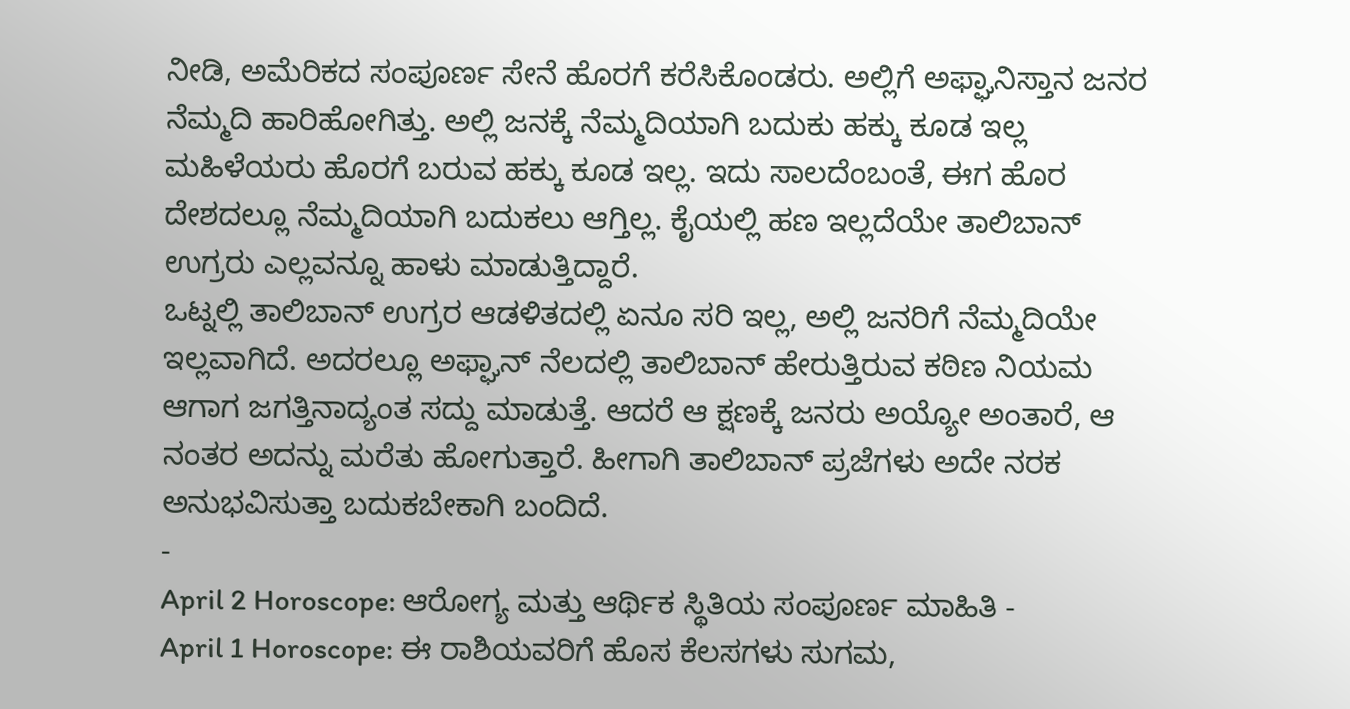ನೀಡಿ, ಅಮೆರಿಕದ ಸಂಪೂರ್ಣ ಸೇನೆ ಹೊರಗೆ ಕರೆಸಿಕೊಂಡರು. ಅಲ್ಲಿಗೆ ಅಫ್ಘಾನಿಸ್ತಾನ ಜನರ ನೆಮ್ಮದಿ ಹಾರಿಹೋಗಿತ್ತು. ಅಲ್ಲಿ ಜನಕ್ಕೆ ನೆಮ್ಮದಿಯಾಗಿ ಬದುಕು ಹಕ್ಕು ಕೂಡ ಇಲ್ಲ ಮಹಿಳೆಯರು ಹೊರಗೆ ಬರುವ ಹಕ್ಕು ಕೂಡ ಇಲ್ಲ. ಇದು ಸಾಲದೆಂಬಂತೆ, ಈಗ ಹೊರ ದೇಶದಲ್ಲೂ ನೆಮ್ಮದಿಯಾಗಿ ಬದುಕಲು ಆಗ್ತಿಲ್ಲ. ಕೈಯಲ್ಲಿ ಹಣ ಇಲ್ಲದೆಯೇ ತಾಲಿಬಾನ್ ಉಗ್ರರು ಎಲ್ಲವನ್ನೂ ಹಾಳು ಮಾಡುತ್ತಿದ್ದಾರೆ.
ಒಟ್ನಲ್ಲಿ ತಾಲಿಬಾನ್ ಉಗ್ರರ ಆಡಳಿತದಲ್ಲಿ ಏನೂ ಸರಿ ಇಲ್ಲ, ಅಲ್ಲಿ ಜನರಿಗೆ ನೆಮ್ಮದಿಯೇ ಇಲ್ಲವಾಗಿದೆ. ಅದರಲ್ಲೂ ಅಫ್ಘಾನ್ ನೆಲದಲ್ಲಿ ತಾಲಿಬಾನ್ ಹೇರುತ್ತಿರುವ ಕಠಿಣ ನಿಯಮ ಆಗಾಗ ಜಗತ್ತಿನಾದ್ಯಂತ ಸದ್ದು ಮಾಡುತ್ತೆ. ಆದರೆ ಆ ಕ್ಷಣಕ್ಕೆ ಜನರು ಅಯ್ಯೋ ಅಂತಾರೆ, ಆ ನಂತರ ಅದನ್ನು ಮರೆತು ಹೋಗುತ್ತಾರೆ. ಹೀಗಾಗಿ ತಾಲಿಬಾನ್ ಪ್ರಜೆಗಳು ಅದೇ ನರಕ ಅನುಭವಿಸುತ್ತಾ ಬದುಕಬೇಕಾಗಿ ಬಂದಿದೆ.
-
April 2 Horoscope: ಆರೋಗ್ಯ ಮತ್ತು ಆರ್ಥಿಕ ಸ್ಥಿತಿಯ ಸಂಪೂರ್ಣ ಮಾಹಿತಿ -
April 1 Horoscope: ಈ ರಾಶಿಯವರಿಗೆ ಹೊಸ ಕೆಲಸಗಳು ಸುಗಮ,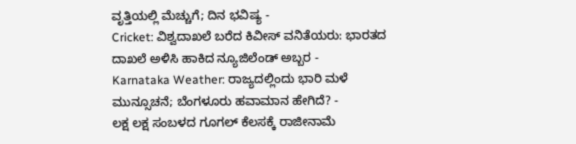ವೃತ್ತಿಯಲ್ಲಿ ಮೆಚ್ಚುಗೆ; ದಿನ ಭವಿಷ್ಯ -
Cricket: ವಿಶ್ವದಾಖಲೆ ಬರೆದ ಕಿವೀಸ್ ವನಿತೆಯರು: ಭಾರತದ ದಾಖಲೆ ಅಳಿಸಿ ಹಾಕಿದ ನ್ಯೂಜಿಲೆಂಡ್ ಅಬ್ಬರ -
Karnataka Weather: ರಾಜ್ಯದಲ್ಲಿಂದು ಭಾರಿ ಮಳೆ ಮುನ್ಸೂಚನೆ; ಬೆಂಗಳೂರು ಹವಾಮಾನ ಹೇಗಿದೆ? -
ಲಕ್ಷ ಲಕ್ಷ ಸಂಬಳದ ಗೂಗಲ್ ಕೆಲಸಕ್ಕೆ ರಾಜೀನಾಮೆ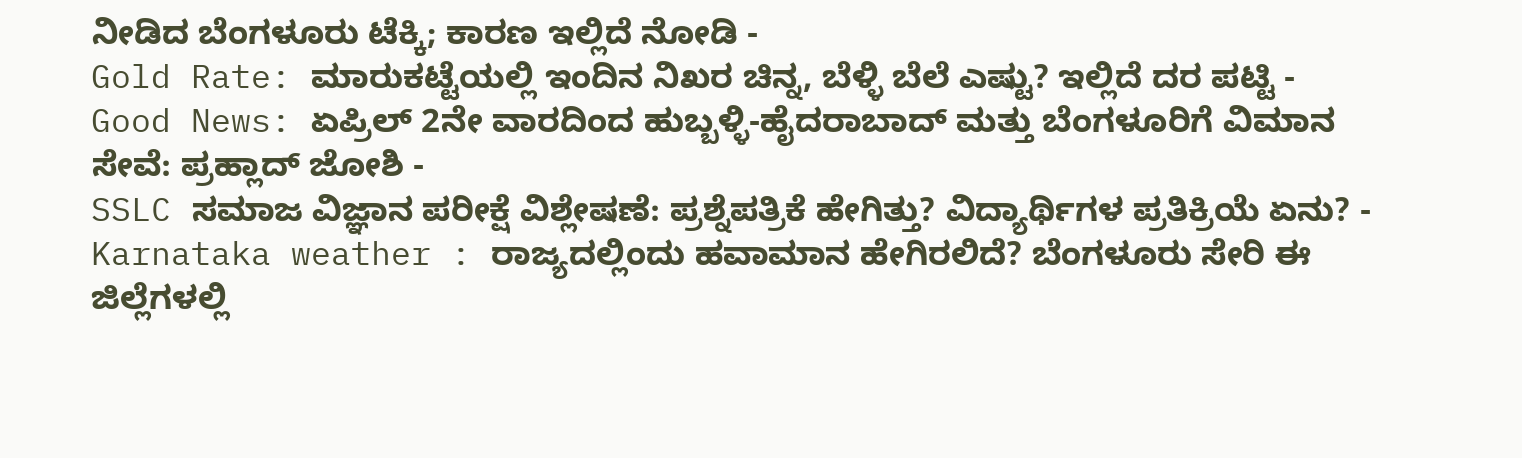ನೀಡಿದ ಬೆಂಗಳೂರು ಟೆಕ್ಕಿ; ಕಾರಣ ಇಲ್ಲಿದೆ ನೋಡಿ -
Gold Rate: ಮಾರುಕಟ್ಟೆಯಲ್ಲಿ ಇಂದಿನ ನಿಖರ ಚಿನ್ನ, ಬೆಳ್ಳಿ ಬೆಲೆ ಎಷ್ಟು? ಇಲ್ಲಿದೆ ದರ ಪಟ್ಟಿ -
Good News: ಏಪ್ರಿಲ್ 2ನೇ ವಾರದಿಂದ ಹುಬ್ಬಳ್ಳಿ-ಹೈದರಾಬಾದ್ ಮತ್ತು ಬೆಂಗಳೂರಿಗೆ ವಿಮಾನ ಸೇವೆ: ಪ್ರಹ್ಲಾದ್ ಜೋಶಿ -
SSLC ಸಮಾಜ ವಿಜ್ಞಾನ ಪರೀಕ್ಷೆ ವಿಶ್ಲೇಷಣೆ: ಪ್ರಶ್ನೆಪತ್ರಿಕೆ ಹೇಗಿತ್ತು? ವಿದ್ಯಾರ್ಥಿಗಳ ಪ್ರತಿಕ್ರಿಯೆ ಏನು? -
Karnataka weather : ರಾಜ್ಯದಲ್ಲಿಂದು ಹವಾಮಾನ ಹೇಗಿರಲಿದೆ? ಬೆಂಗಳೂರು ಸೇರಿ ಈ ಜಿಲ್ಲೆಗಳಲ್ಲಿ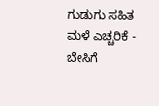ಗುಡುಗು ಸಹಿತ ಮಳೆ ಎಚ್ಚರಿಕೆ -
ಬೇಸಿಗೆ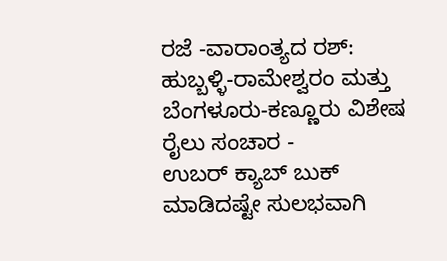ರಜೆ -ವಾರಾಂತ್ಯದ ರಶ್: ಹುಬ್ಬಳ್ಳಿ-ರಾಮೇಶ್ವರಂ ಮತ್ತು ಬೆಂಗಳೂರು-ಕಣ್ಣೂರು ವಿಶೇಷ ರೈಲು ಸಂಚಾರ -
ಉಬರ್ ಕ್ಯಾಬ್ ಬುಕ್ ಮಾಡಿದಷ್ಟೇ ಸುಲಭವಾಗಿ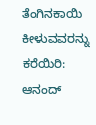ತೆಂಗಿನಕಾಯಿ ಕೀಳುವವರನ್ನು ಕರೆಯಿರಿ: ಆನಂದ್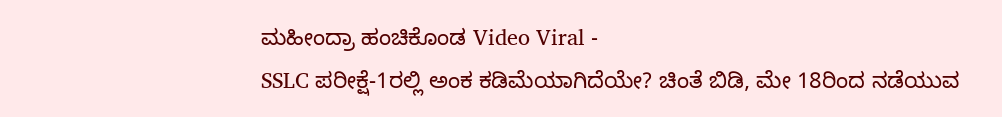ಮಹೀಂದ್ರಾ ಹಂಚಿಕೊಂಡ Video Viral -
SSLC ಪರೀಕ್ಷೆ-1ರಲ್ಲಿ ಅಂಕ ಕಡಿಮೆಯಾಗಿದೆಯೇ? ಚಿಂತೆ ಬಿಡಿ, ಮೇ 18ರಿಂದ ನಡೆಯುವ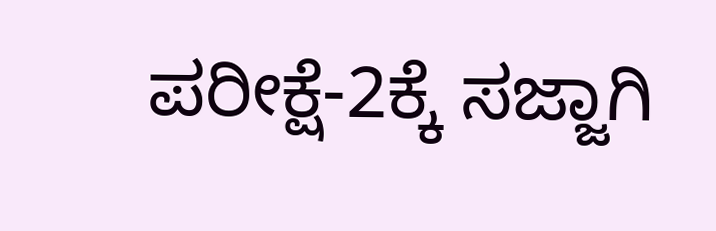ಪರೀಕ್ಷೆ-2ಕ್ಕೆ ಸಜ್ಜಾಗಿ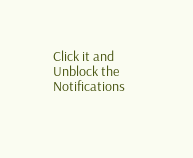Click it and Unblock the Notifications